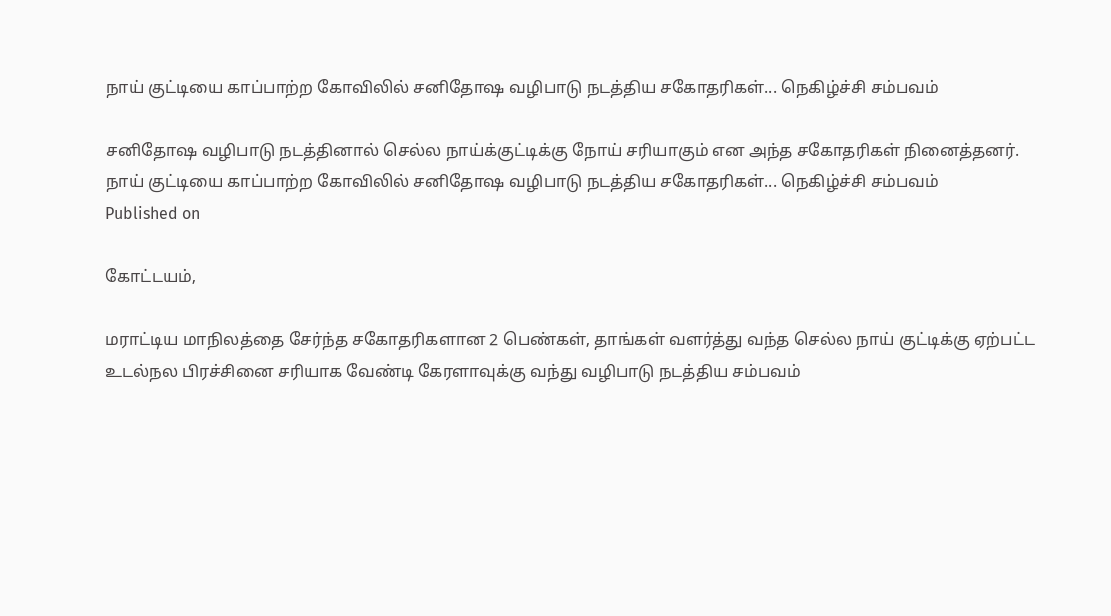நாய் குட்டியை காப்பாற்ற கோவிலில் சனிதோஷ வழிபாடு நடத்திய சகோதரிகள்... நெகிழ்ச்சி சம்பவம்

சனிதோஷ வழிபாடு நடத்தினால் செல்ல நாய்க்குட்டிக்கு நோய் சரியாகும் என அந்த சகோதரிகள் நினைத்தனர்.
நாய் குட்டியை காப்பாற்ற கோவிலில் சனிதோஷ வழிபாடு நடத்திய சகோதரிகள்... நெகிழ்ச்சி சம்பவம்
Published on

கோட்டயம்,

மராட்டிய மாநிலத்தை சேர்ந்த சகோதரிகளான 2 பெண்கள், தாங்கள் வளர்த்து வந்த செல்ல நாய் குட்டிக்கு ஏற்பட்ட உடல்நல பிரச்சினை சரியாக வேண்டி கேரளாவுக்கு வந்து வழிபாடு நடத்திய சம்பவம்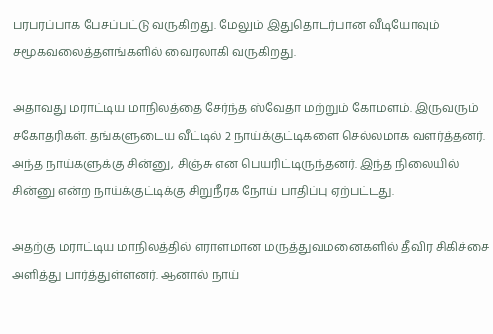பரபரப்பாக பேசப்பட்டு வருகிறது. மேலும் இதுதொடர்பான வீடியோவும் சமூகவலைத்தளங்களில் வைரலாகி வருகிறது.

அதாவது மராட்டிய மாநிலத்தை சேர்ந்த ஸ்வேதா மற்றும் கோமளம். இருவரும் சகோதரிகள். தங்களுடைய வீட்டில் 2 நாய்க்குட்டிகளை செல்லமாக வளர்த்தனர். அந்த நாய்களுக்கு சின்னு, சிஞ்சு என பெயரிட்டிருந்தனர். இந்த நிலையில் சின்னு என்ற நாய்க்குட்டிக்கு சிறுநீரக நோய் பாதிப்பு ஏற்பட்டது.

அதற்கு மராட்டிய மாநிலத்தில் எராளமான மருத்துவமனைகளில் தீவிர சிகிச்சை அளித்து பார்த்துள்ளனர். ஆனால் நாய்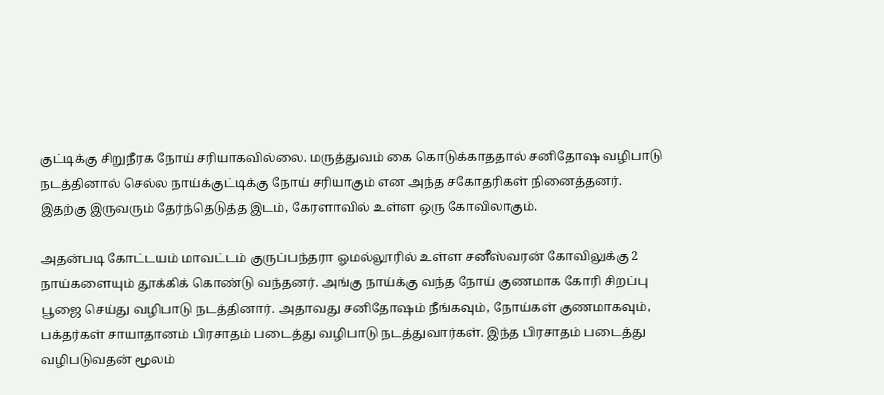குட்டிக்கு சிறுநீரக நோய் சரியாகவில்லை. மருத்துவம் கை கொடுக்காததால் சனிதோஷ வழிபாடு நடத்தினால் செல்ல நாய்க்குட்டிக்கு நோய் சரியாகும் என அந்த சகோதரிகள் நினைத்தனர். இதற்கு இருவரும் தேர்ந்தெடுத்த இடம், கேரளாவில் உள்ள ஒரு கோவிலாகும்.

அதன்படி கோட்டயம் மாவட்டம் குருப்பந்தரா ஓமல்லூரில் உள்ள சனீஸ்வரன் கோவிலுக்கு 2 நாய்களையும் தூக்கிக் கொண்டு வந்தனர். அங்கு நாய்க்கு வந்த நோய் குணமாக கோரி சிறப்பு பூஜை செய்து வழிபாடு நடத்தினார். அதாவது சனிதோஷம் நீங்கவும், நோய்கள் குணமாகவும், பக்தர்கள் சாயாதானம் பிரசாதம் படைத்து வழிபாடு நடத்துவார்கள். இந்த பிரசாதம் படைத்து வழிபடுவதன் மூலம்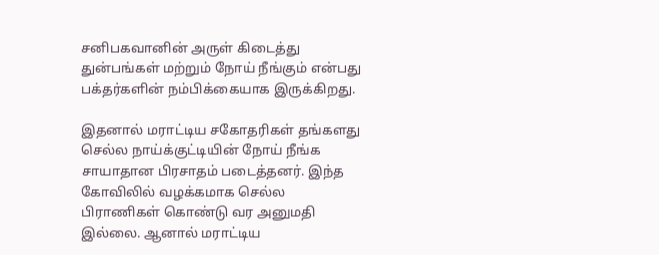சனிபகவானின் அருள் கிடைத்து துன்பங்கள் மற்றும் நோய் நீங்கும் என்பது பக்தர்களின் நம்பிக்கையாக இருக்கிறது.

இதனால் மராட்டிய சகோதரிகள் தங்களது செல்ல நாய்க்குட்டியின் நோய் நீங்க சாயாதான பிரசாதம் படைத்தனர். இந்த கோவிலில் வழக்கமாக செல்ல பிராணிகள் கொண்டு வர அனுமதி இல்லை. ஆனால் மராட்டிய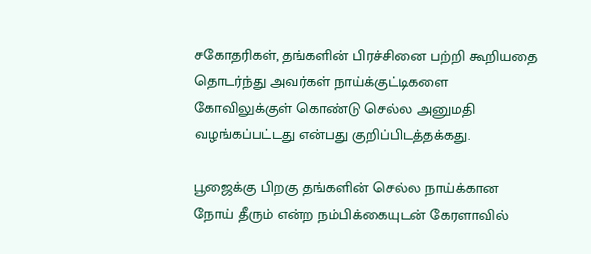சகோதரிகள், தங்களின் பிரச்சினை பற்றி கூறியதை தொடர்ந்து அவர்கள் நாய்க்குட்டிகளை கோவிலுக்குள் கொண்டு செல்ல அனுமதி வழங்கப்பட்டது என்பது குறிப்பிடத்தக்கது.

பூஜைக்கு பிறகு தங்களின் செல்ல நாய்க்கான நோய் தீரும் என்ற நம்பிக்கையுடன் கேரளாவில்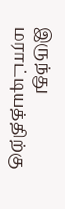இருந்து மராட்டியத்திற்கு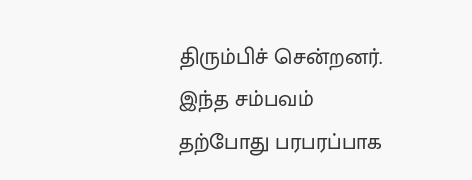திரும்பிச் சென்றனர். இந்த சம்பவம் தற்போது பரபரப்பாக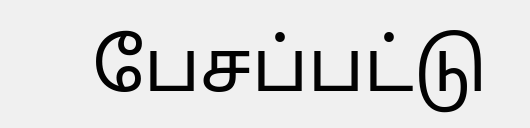பேசப்பட்டு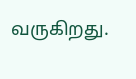வருகிறது.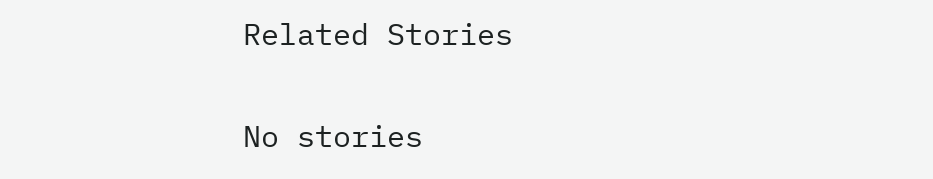Related Stories

No stories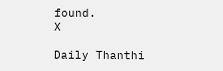found.
X

Daily Thanthi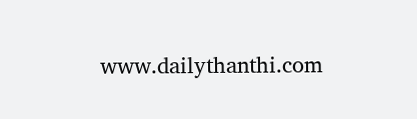www.dailythanthi.com